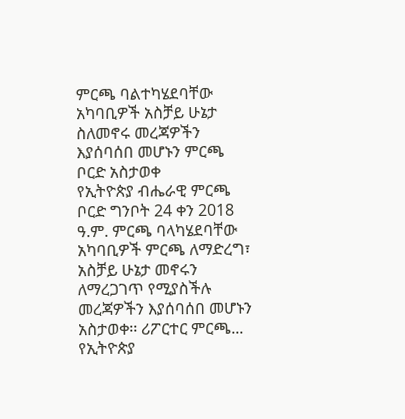ምርጫ ባልተካሄደባቸው አካባቢዎች አስቻይ ሁኔታ ስለመኖሩ መረጃዎችን እያሰባሰበ መሆኑን ምርጫ ቦርድ አስታወቀ
የኢትዮጵያ ብሔራዊ ምርጫ ቦርድ ግንቦት 24 ቀን 2018 ዓ.ም. ምርጫ ባላካሄደባቸው አካባቢዎች ምርጫ ለማድረግ፣ አስቻይ ሁኔታ መኖሩን ለማረጋገጥ የሚያስችሉ መረጃዎችን እያሰባሰበ መሆኑን አስታወቀ፡፡ ሪፖርተር ምርጫ...
የኢትዮጵያ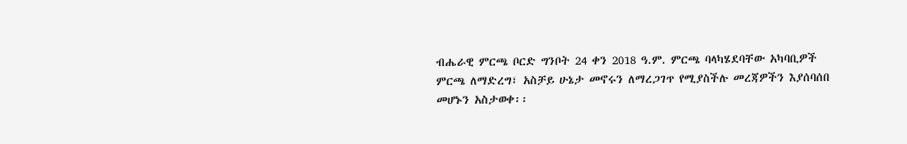ብሔራዊ ምርጫ ቦርድ ግንቦት 24 ቀን 2018 ዓ.ም. ምርጫ ባላካሄደባቸው አካባቢዎች ምርጫ ለማድረግ፣ አስቻይ ሁኔታ መኖሩን ለማረጋገጥ የሚያስችሉ መረጃዎችን እያሰባሰበ መሆኑን አስታወቀ፡፡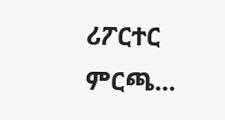ሪፖርተር ምርጫ...